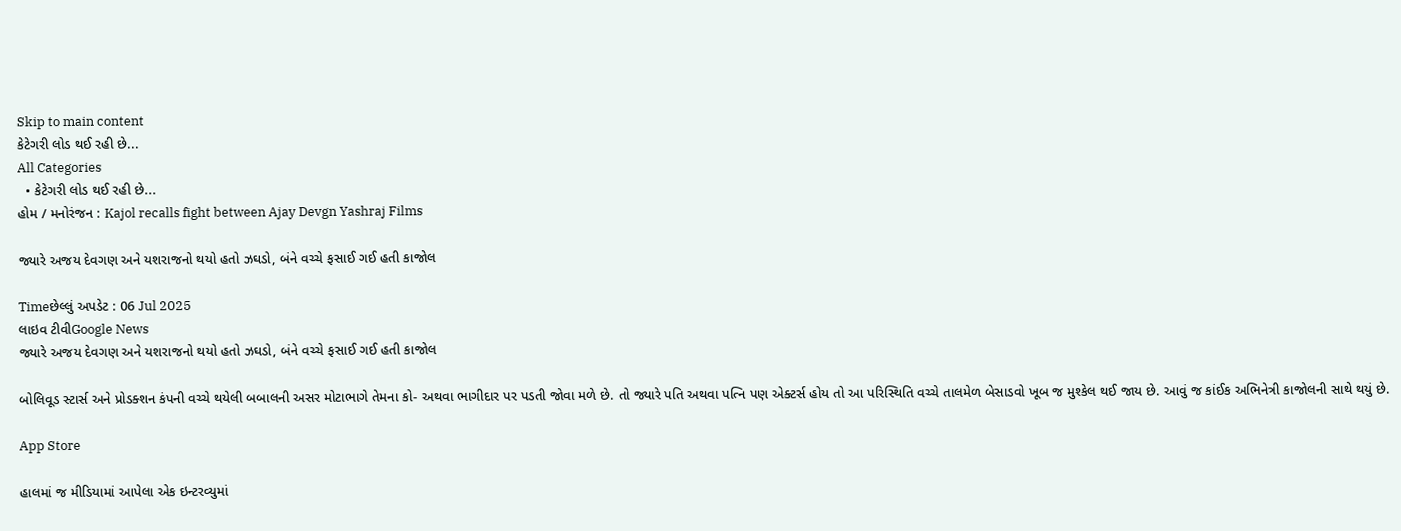Skip to main content
કેટેગરી લોડ થઈ રહી છે...
All Categories
  • કેટેગરી લોડ થઈ રહી છે...
હોમ / મનોરંજન : Kajol recalls fight between Ajay Devgn Yashraj Films

જ્યારે અજય દેવગણ અને યશરાજનો થયો હતો ઝઘડો, બંને વચ્ચે ફસાઈ ગઈ હતી કાજોલ

Timeછેલ્લું અપડેટ : 06 Jul 2025
લાઇવ ટીવીGoogle News
જ્યારે અજય દેવગણ અને યશરાજનો થયો હતો ઝઘડો, બંને વચ્ચે ફસાઈ ગઈ હતી કાજોલ

બોલિવૂડ સ્ટાર્સ અને પ્રોડક્શન કંપની વચ્ચે થયેલી બબાલની અસર મોટાભાગે તેમના કો- અથવા ભાગીદાર પર પડતી જોવા મળે છે. તો જ્યારે પતિ અથવા પત્નિ પણ એક્ટર્સ હોય તો આ પરિસ્થિતિ વચ્ચે તાલમેળ બેસાડવો ખૂબ જ મુશ્કેલ થઈ જાય છે. આવું જ કાંઈક અભિનેત્રી કાજોલની સાથે થયું છે.

App Store

હાલમાં જ મીડિયામાં આપેલા એક ઇન્ટરવ્યુમાં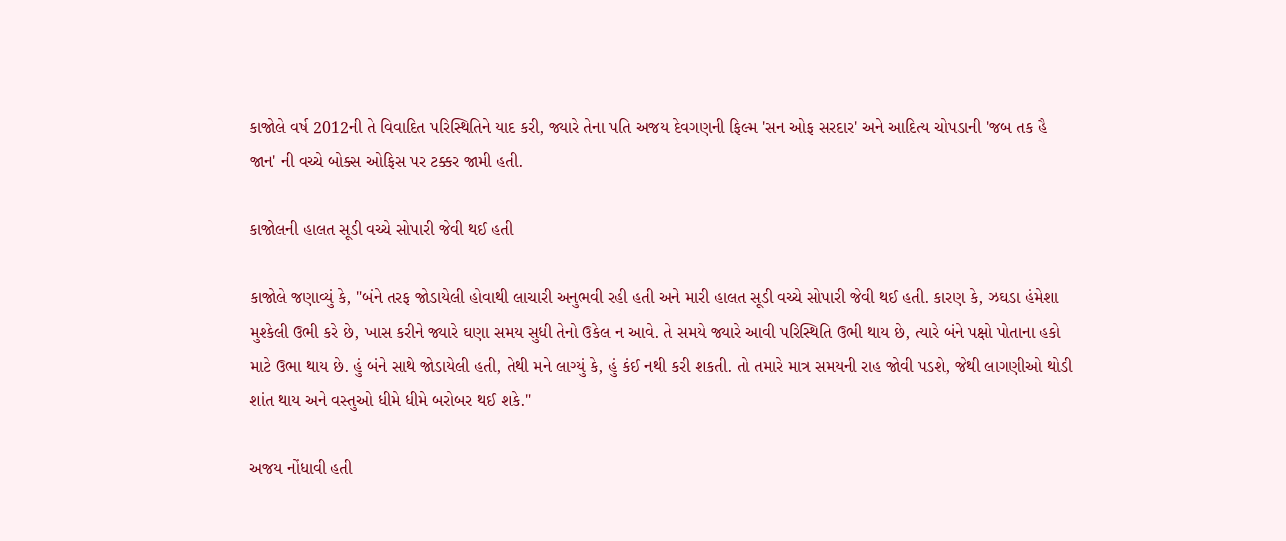કાજોલે વર્ષ 2012ની તે વિવાદિત પરિસ્થિતિને યાદ કરી, જ્યારે તેના પતિ અજય દેવગણની ફિલ્મ 'સન ઓફ સરદાર' અને આદિત્ય ચોપડાની 'જબ તક હૈ જાન' ની વચ્ચે બોક્સ ઓફિસ પર ટક્કર જામી હતી.

કાજોલની હાલત સૂડી વચ્ચે સોપારી જેવી થઈ હતી

કાજોલે જણાવ્યું કે, "બંને તરફ જોડાયેલી હોવાથી લાચારી અનુભવી રહી હતી અને મારી હાલત સૂડી વચ્ચે સોપારી જેવી થઈ હતી. કારણ કે, ઝઘડા હંમેશા મુશ્કેલી ઉભી કરે છે, ખાસ કરીને જ્યારે ઘણા સમય સુધી તેનો ઉકેલ ન આવે. તે સમયે જ્યારે આવી પરિસ્થિતિ ઉભી થાય છે, ત્યારે બંને પક્ષો પોતાના હકો માટે ઉભા થાય છે. હું બંને સાથે જોડાયેલી હતી, તેથી મને લાગ્યું કે, હું કંઈ નથી કરી શકતી. તો તમારે માત્ર સમયની રાહ જોવી પડશે, જેથી લાગણીઓ થોડી શાંત થાય અને વસ્તુઓ ધીમે ધીમે બરોબર થઈ શકે."

અજય નોંધાવી હતી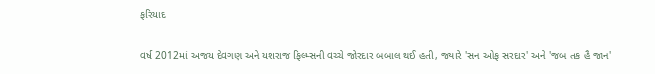ફરિયાદ

વર્ષ 2012માં અજય દેવગણ અને યશરાજ ફિલ્મ્સની વચ્ચે જોરદાર બબાલ થઈ હતી, જ્યારે 'સન ઓફ સરદાર' અને 'જબ તક હૈ જાન'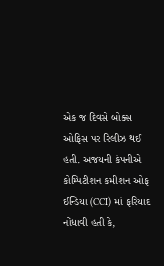એક જ દિવસે બોક્સ ઓફિસ પર રિલીઝ થઈ હતી. અજયની કંપનીએ કોમ્પિટીશન કમીશન ઓફ ઈન્ડિયા (CCI) માં ફરિયાદ નોંધાવી હતી કે,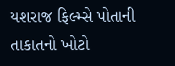યશરાજ ફિલ્મ્સે પોતાની તાકાતનો ખોટો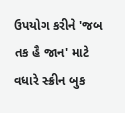ઉપયોગ કરીને 'જબ તક હૈ જાન' માટે વધારે સ્ક્રીન બુક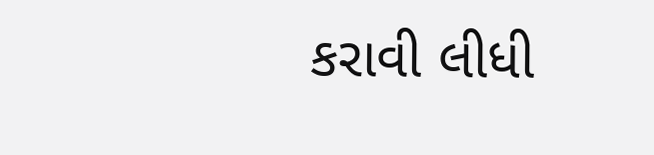કરાવી લીધી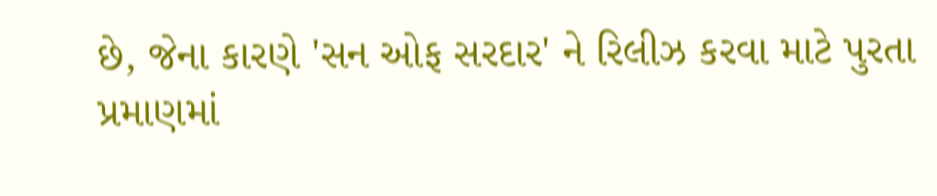છે, જેના કારણે 'સન ઓફ સરદાર' ને રિલીઝ કરવા માટે પુરતા પ્રમાણમાં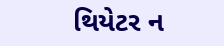થિયેટર ન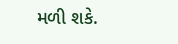મળી શકે.